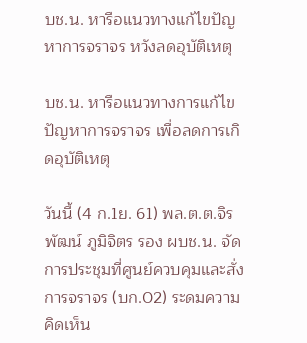บช.น. หารือแนวทางแก้ไขปัญหาการจราจร หวังลดอุบัติเหตุ

บช.น. หารือแนวทางการแก้ไขปัญหาการจราจร เพื่อลดการเกิดอุบัติเหตุ

วันนี้ (4 ก.1ย. 61) พล.ต.ต.จิรพัฒน์ ภูมิจิตร รอง ผบช.น. จัดการประชุมที่ศูนย์ควบคุมและสั่งการจราจร (บก.02) ระดมความคิดเห็น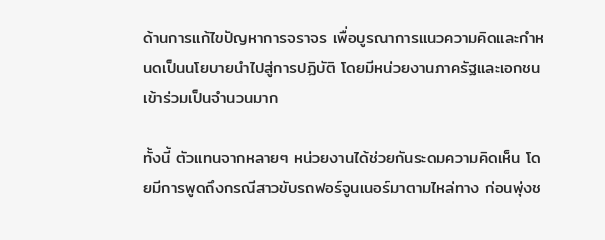ด้านการแก้ไขปัญหาการจราจร เพื่อบูรณาการแนวความคิดและกำหนดเป็นนโยบายนำไปสู่การปฏิบัติ โดยมีหน่วยงานภาครัฐและเอกชนเข้าร่วมเป็นจำนวนมาก

ทั้งนี้ ตัวแทนจากหลายๆ หน่วยงานได้ช่วยกันระดมความคิดเห็น โดยมีการพูดถึงกรณีสาวขับรถฟอร์จูนเนอร์มาตามไหล่ทาง ก่อนพุ่งช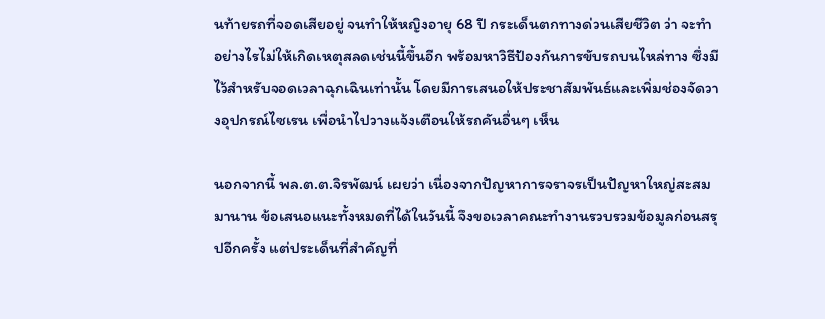นท้ายรถที่จอดเสียอยู่ จนทำให้หญิงอายุ 68 ปี กระเด็นตกทางด่วนเสียชีวิต ว่า จะทำอย่างไรไม่ให้เกิดเหตุสลดเช่นนี้ขึ้นอีก พร้อมหาวิธีป้องกันการขับรถบนไหล่ทาง ซึ่งมีไว้สำหรับจอดเวลาฉุกเฉินเท่านั้น โดยมีการเสนอให้ประชาสัมพันธ์และเพิ่มช่องจัดวางอุปกรณ์ไซเรน เพื่อนำไปวางแจ้งเตือนให้รถคันอื่นๆ เห็น

นอกจากนี้ พล.ต.ต.จิรพัฒน์ เผยว่า เนื่องจากปัญหาการจราจรเป็นปัญหาใหญ่สะสมมานาน ข้อเสนอแนะทั้งหมดที่ได้ในวันนี้ จึงขอเวลาคณะทำงานรวบรวมข้อมูลก่อนสรุปอีกครั้ง แต่ประเด็นที่สำคัญที่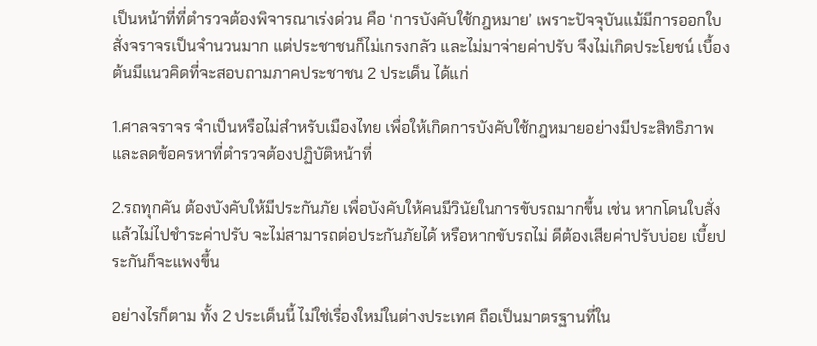เป็นหน้าที่ที่ตำรวจต้องพิจารณาเร่งด่วน คือ ‘การบังคับใช้กฎหมาย’ เพราะปัจจุบันแม้มีการออกใบสั่งจราจรเป็นจำนวนมาก แต่ประชาชนก็ไม่เกรงกลัว และไม่มาจ่ายค่าปรับ จึงไม่เกิดประโยชน์ เบื้องต้นมีแนวคิดที่จะสอบถามภาคประชาชน 2 ประเด็น ได้แก่

1.ศาลจราจร จำเป็นหรือไม่สำหรับเมืองไทย เพื่อให้เกิดการบังคับใช้กฎหมายอย่างมีประสิทธิภาพ และลดข้อครหาที่ตำรวจต้องปฏิบัติหน้าที่

2.รถทุกคัน ต้องบังคับให้มีประกันภัย เพื่อบังคับให้คนมีวินัยในการขับรถมากขึ้น เช่น หากโดนใบสั่ง แล้วไม่ไปชำระค่าปรับ จะไม่สามารถต่อประกันภัยได้ หรือหากขับรถไม่ ดีต้องเสียค่าปรับบ่อย เบี้ยประกันก็จะแพงขึ้น

อย่างไรก็ตาม ทั้ง 2 ประเด็นนี้ ไม่ใช่เรื่องใหม่ในต่างประเทศ ถือเป็นมาตรฐานที่ใน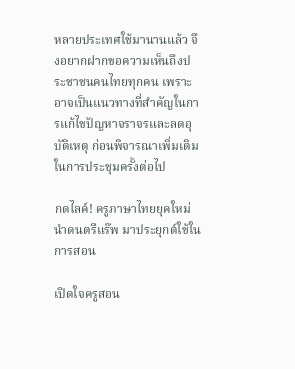หลายประเทศใช้มานานแล้ว จึงอยากฝากขอความเห็นถึงประชาชนคนไทยทุกคน เพราะอาจเป็นแนวทางที่สำคัญในการแก้ไขปัญหาจราจรและลดอุบัติเหตุ ก่อนพิจารณาเพิ่มเติมในการประชุมครั้งต่อไป

กดไลค์! ครูภาษาไทยยุคใหม่ นำดนตรีแร๊พ มาประยุกต์ใช้ในการสอน

เปิดใจครูสอน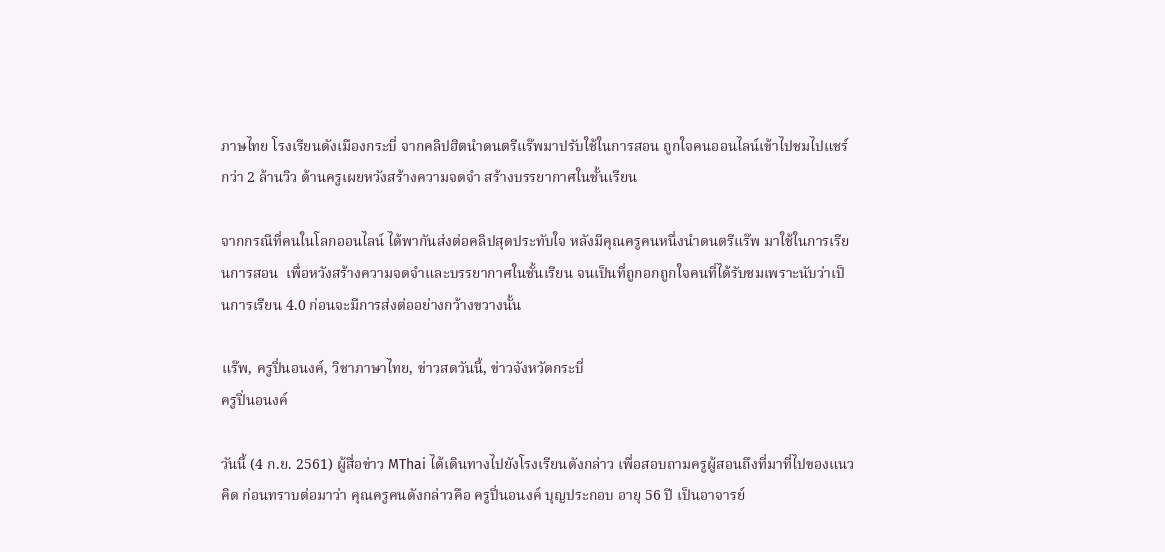ภาษไทย โรงเรียนดังเมืองกระบี่ จากคลิปฮิตนำดนตรีแร๊พมาปรับใช้ในการสอน ถูกใจคนออนไลน์เข้าไปชมไปแชร์กว่า 2 ล้านวิว ด้านครูเผยหวังสร้างความจดจำ สร้างบรรยากาศในชั้นเรียน

จากกรณีที่คนในโลกออนไลน์ ได้พากันส่งต่อคลิปสุดประทับใจ หลังมีคุณครูคนหนึ่งนำดนตรีแร๊พ มาใช้ในการเรียนการสอน  เพื่อหวังสร้างความจดจำและบรรยากาศในชั้นเรียน จนเป็นที่ถูกอกถูกใจคนที่ได้รับชมเพราะนับว่าเป็นการเรียน 4.0 ก่อนจะมีการส่งต่ออย่างกว้างขวางนั้น

แร๊พ, ครูปิ่นอนงค์, วิชาภาษาไทย, ข่าวสดวันนี้, ข่าวจังหวัดกระบี่
ครูปิ่นอนงค์

วันนี้ (4 ก.ย. 2561) ผู้สื่อข่าว MThai ได้เดินทางไปยังโรงเรียนดังกล่าว เพื่อสอบถามครูผู้สอนถึงที่มาที่ไปของแนวคิด ก่อนทราบต่อมาว่า คุณครูคนดังกล่าวคือ ครูปิ่นอนงค์ บุญประกอบ อายุ 56 ปี เป็นอาจารย์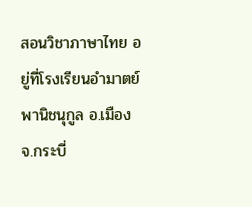สอนวิชาภาษาไทย อยู่ที่โรงเรียนอำมาตย์พานิชนุกูล อ.เมือง จ.กระบี่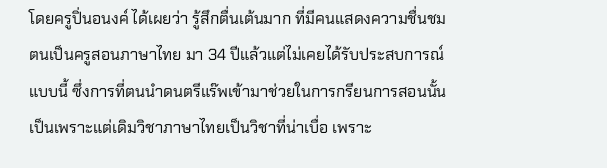โดยครูปิ่นอนงค์ ได้เผยว่า รู้สึกตื่นเต้นมาก ที่มีคนแสดงความชื่นชม ตนเป็นครูสอนภาษาไทย มา 34 ปีแล้วแต่ไม่เคยได้รับประสบการณ์แบบนี้ ซึ่งการที่ตนนำดนตรีแร๊พเข้ามาช่วยในการกรียนการสอนนั้น เป็นเพราะแต่เดิมวิชาภาษาไทยเป็นวิชาที่น่าเบื่อ เพราะ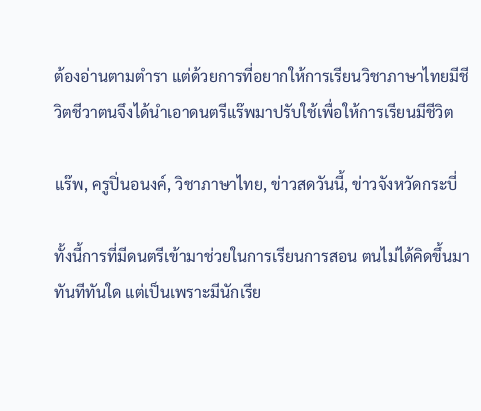ต้องอ่านตามตำรา แต่ด้วยการที่อยากให้การเรียนวิชาภาษาไทยมีชีวิตชีวาตนจึงได้นำเอาดนตรีแร๊พมาปรับใช้เพื่อให้การเรียนมีชีวิต

แร๊พ, ครูปิ่นอนงค์, วิชาภาษาไทย, ข่าวสดวันนี้, ข่าวจังหวัดกระบี่

ทั้งนี้การที่มีดนตรีเข้ามาช่วยในการเรียนการสอน ตนไม่ได้คิดขึ้นมาทันทีทันใด แต่เป็นเพราะมีนักเรีย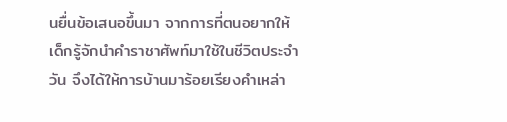นยื่นข้อเสนอขึ้นมา จากการที่ตนอยากให้เด็กรู้จักนำคำราชาศัพท์มาใช้ในชีวิตประจำวัน จึงได้ให้การบ้านมาร้อยเรียงคำเหล่า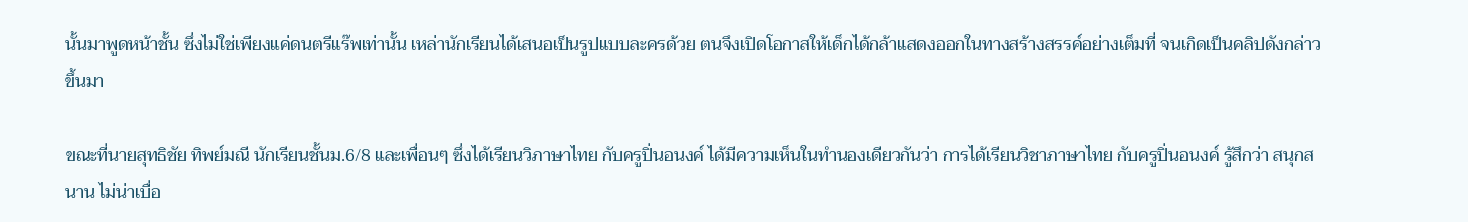นั้นมาพูดหน้าชั้น ซึ่งไม่ใช่เพียงแค่ดนตรีแร๊พเท่านั้น เหล่านักเรียนได้เสนอเป็นรูปแบบละครด้วย ตนจึงเปิดโอกาสให้เด็กได้กล้าแสดงออกในทางสร้างสรรค์อย่างเต็มที่ จนเกิดเป็นคลิปดังกล่าวขึ้นมา

ขณะที่นายสุทธิชัย ทิพย์มณี นักเรียนชั้นม.6/8 และเพื่อนๆ ซึ่งได้เรียนวิภาษาไทย กับครูปิ่นอนงค์ ได้มีความเห็นในทำนองเดียวกันว่า การได้เรียนวิชาภาษาไทย กับครูปิ่นอนงค์ รู้สึกว่า สนุกสนาน ไม่น่าเบื่อ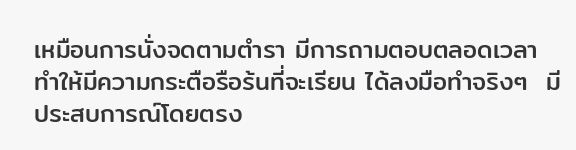เหมือนการนั่งจดตามตำรา มีการถามตอบตลอดเวลา ทำให้มีความกระตือรือร้นที่จะเรียน ได้ลงมือทำจริงๆ  มีประสบการณ์โดยตรง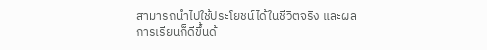สามารถนำไปใช้ประโยชน์ได้ในชีวิตจริง และผลการเรียนก็ดีขึ้นด้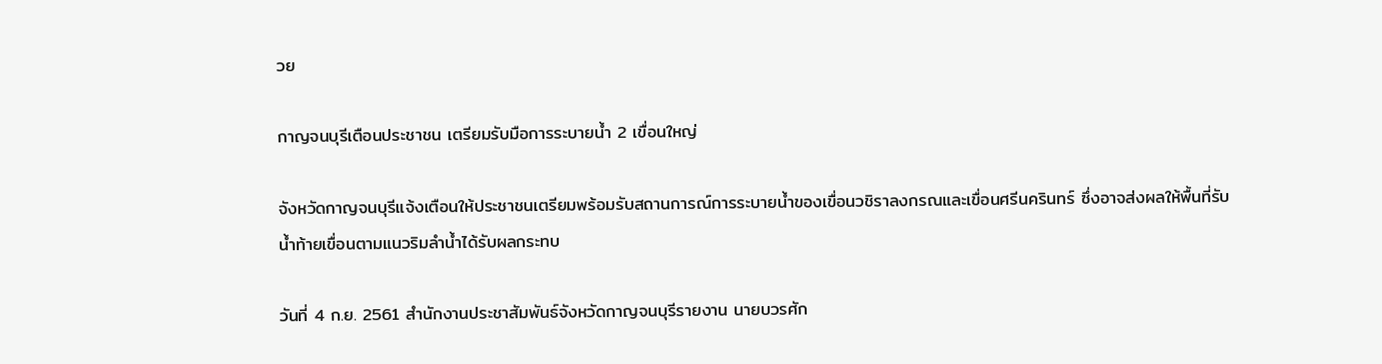วย

กาญจนบุรีเตือนประชาชน เตรียมรับมือการระบายน้ำ 2 เขื่อนใหญ่

จังหวัดกาญจนบุรีแจ้งเตือนให้ประชาชนเตรียมพร้อมรับสถานการณ์การระบายน้ำของเขื่อนวชิราลงกรณและเขื่อนศรีนครินทร์ ซึ่งอาจส่งผลให้พื้นที่รับน้ำท้ายเขื่อนตามแนวริมลำน้ำได้รับผลกระทบ

วันที่ 4 ก.ย. 2561 สำนักงานประชาสัมพันธ์จังหวัดกาญจนบุรีรายงาน นายบวรศัก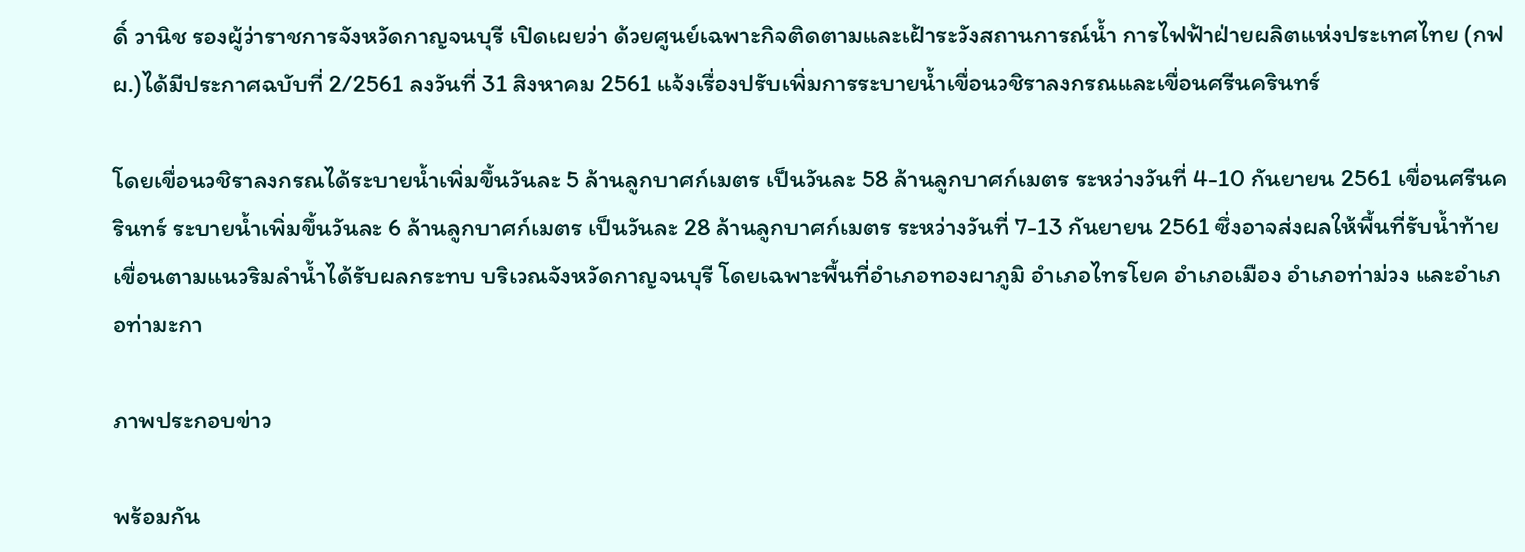ดิ์ วานิช รองผู้ว่าราชการจังหวัดกาญจนบุรี เปิดเผยว่า ด้วยศูนย์เฉพาะกิจติดตามและเฝ้าระวังสถานการณ์น้ำ การไฟฟ้าฝ่ายผลิตแห่งประเทศไทย (กฟผ.)ได้มีประกาศฉบับที่ 2/2561 ลงวันที่ 31 สิงหาคม 2561 แจ้งเรื่องปรับเพิ่มการระบายน้ำเขื่อนวชิราลงกรณและเขื่อนศรีนครินทร์

โดยเขื่อนวชิราลงกรณได้ระบายน้ำเพิ่มขึ้นวันละ 5 ล้านลูกบาศก์เมตร เป็นวันละ 58 ล้านลูกบาศก์เมตร ระหว่างวันที่ 4-10 กันยายน 2561 เขื่อนศรีนครินทร์ ระบายน้ำเพิ่มขึ้นวันละ 6 ล้านลูกบาศก์เมตร เป็นวันละ 28 ล้านลูกบาศก์เมตร ระหว่างวันที่ 7-13 กันยายน 2561 ซึ่งอาจส่งผลให้พื้นที่รับน้ำท้ายเขื่อนตามแนวริมลำน้ำได้รับผลกระทบ บริเวณจังหวัดกาญจนบุรี โดยเฉพาะพื้นที่อำเภอทองผาภูมิ อำเภอไทรโยค อำเภอเมือง อำเภอท่าม่วง และอำเภอท่ามะกา

ภาพประกอบข่าว

พร้อมกัน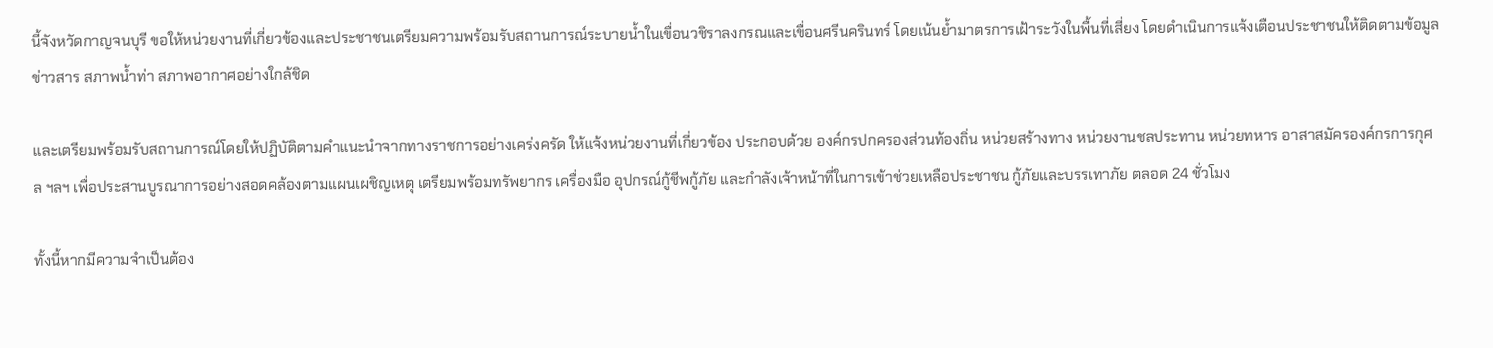นี้จังหวัดกาญจนบุรี ขอให้หน่วยงานที่เกี่ยวข้องและประชาชนเตรียมความพร้อมรับสถานการณ์ระบายน้ำในเขื่อนวชิราลงกรณและเขื่อนศรีนครินทร์ โดยเน้นย้ำมาตรการเฝ้าระวังในพื้นที่เสี่ยง โดยดำเนินการแจ้งเตือนประชาชนให้ติดตามข้อมูลข่าวสาร สภาพน้ำท่า สภาพอากาศอย่างใกล้ชิด

และเตรียมพร้อมรับสถานการณ์โดยให้ปฏิบัติตามคำแนะนำจากทางราชการอย่างเคร่งครัด ให้แจ้งหน่วยงานที่เกี่ยวข้อง ประกอบด้วย องค์กรปกครองส่วนท้องถิ่น หน่วยสร้างทาง หน่วยงานชลประทาน หน่วยทหาร อาสาสมัครองค์กรการกุศล ฯลฯ เพื่อประสานบูรณาการอย่างสอดคล้องตามแผนเผชิญเหตุ เตรียมพร้อมทรัพยากร เครื่องมือ อุปกรณ์กู้ชีพกู้ภัย และกำลังเจ้าหน้าที่ในการเข้าช่วยเหลือประชาชน กู้ภัยและบรรเทาภัย ตลอด 24 ชั่วโมง

ทั้งนี้หากมีความจำเป็นต้อง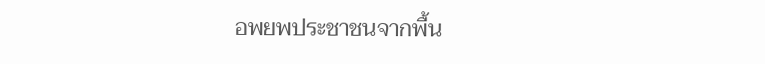อพยพประชาชนจากพื้น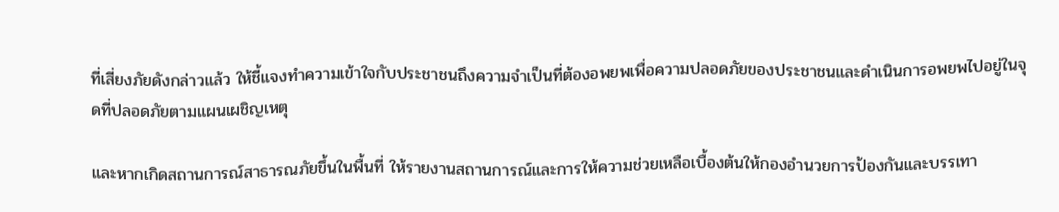ที่เสี่ยงภัยดังกล่าวแล้ว ให้ชี้แจงทำความเข้าใจกับประชาชนถึงความจำเป็นที่ต้องอพยพเพื่อความปลอดภัยของประชาชนและดำเนินการอพยพไปอยู่ในจุดที่ปลอดภัยตามแผนเผชิญเหตุ

และหากเกิดสถานการณ์สาธารณภัยขึ้นในพื้นที่ ให้รายงานสถานการณ์และการให้ความช่วยเหลือเบื้องต้นให้กองอำนวยการป้องกันและบรรเทา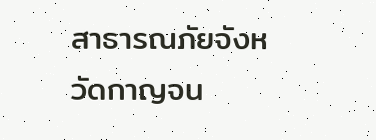สาธารณภัยจังหวัดกาญจน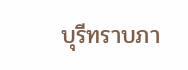บุรีทราบภา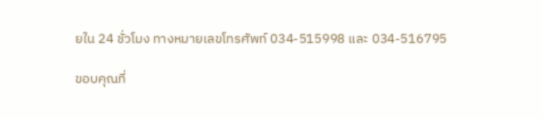ยใน 24 ชั่วโมง ทางหมายเลขโทรศัพท์ 034-515998 และ 034-516795

ขอบคุณที่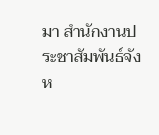มา สำนักงานประชาสัมพันธ์จังห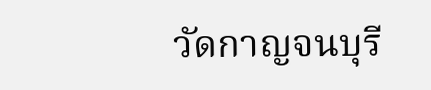วัดกาญจนบุรี